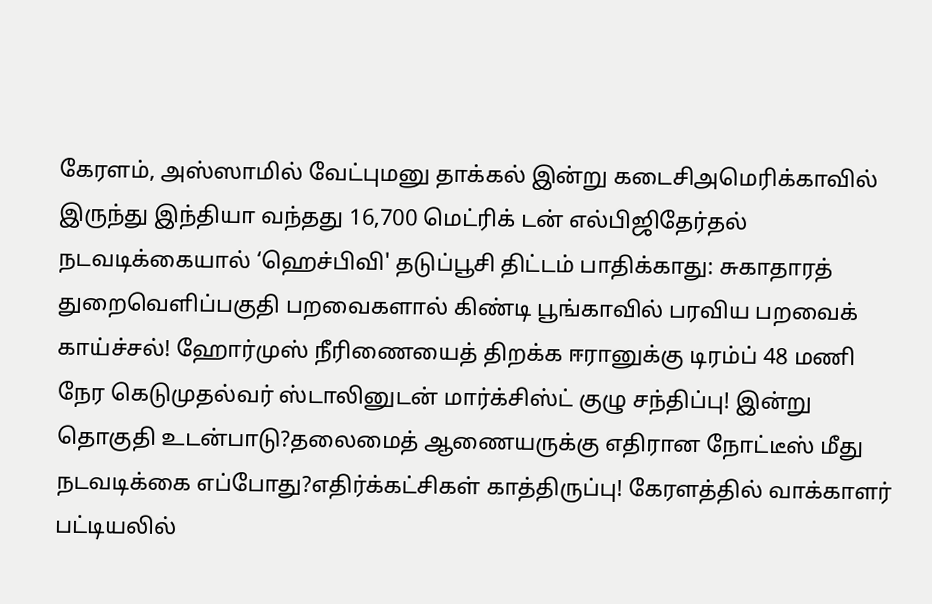கேரளம், அஸ்ஸாமில் வேட்புமனு தாக்கல் இன்று கடைசிஅமெரிக்காவில் இருந்து இந்தியா வந்தது 16,700 மெட்ரிக் டன் எல்பிஜிதேர்தல் நடவடிக்கையால் ‘ஹெச்பிவி' தடுப்பூசி திட்டம் பாதிக்காது: சுகாதாரத் துறைவெளிப்பகுதி பறவைகளால் கிண்டி பூங்காவில் பரவிய பறவைக் காய்ச்சல்! ஹோர்முஸ் நீரிணையைத் திறக்க ஈரானுக்கு டிரம்ப் 48 மணி நேர கெடுமுதல்வர் ஸ்டாலினுடன் மார்க்சிஸ்ட் குழு சந்திப்பு! இன்று தொகுதி உடன்பாடு?தலைமைத் ஆணையருக்கு எதிரான நோட்டீஸ் மீது நடவடிக்கை எப்போது?எதிர்க்கட்சிகள் காத்திருப்பு! கேரளத்தில் வாக்காளர் பட்டியலில்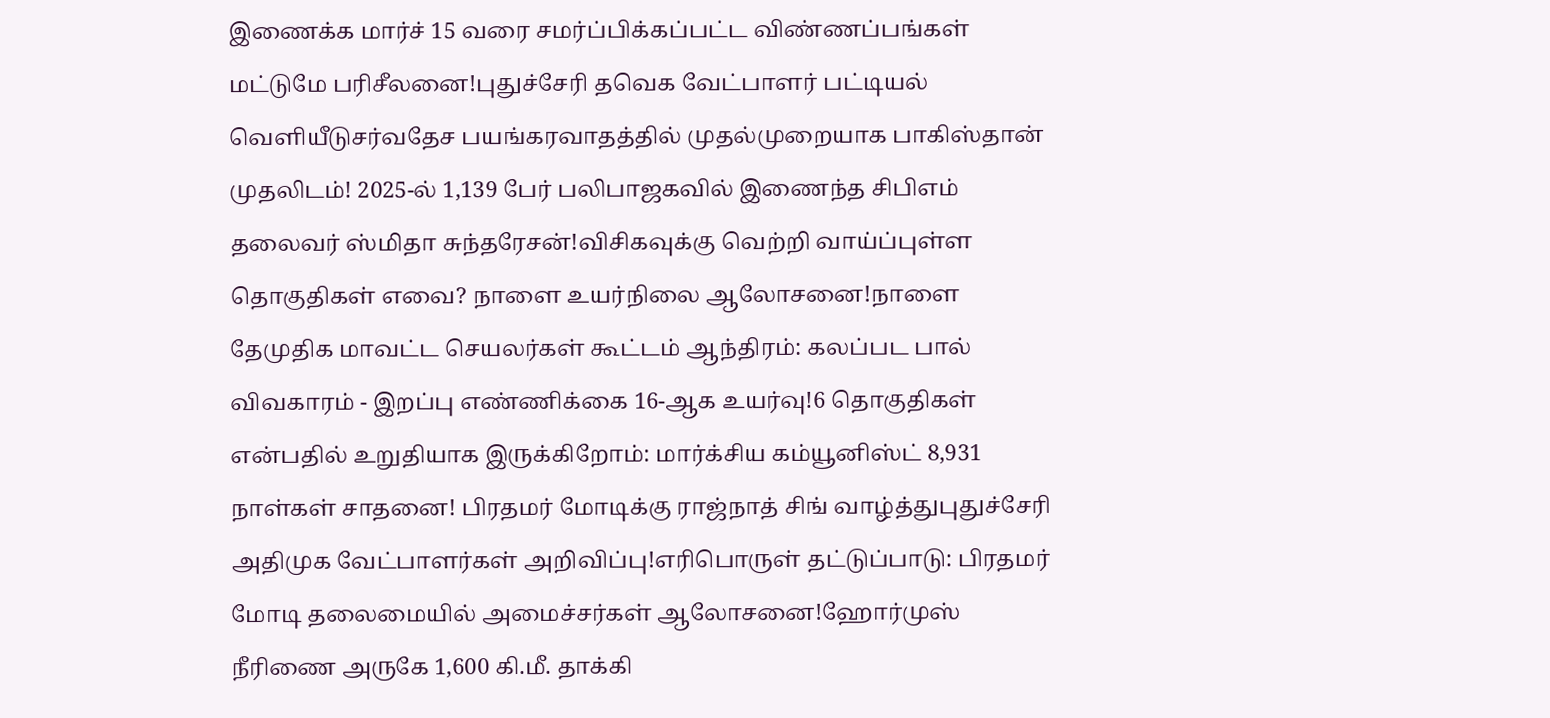இணைக்க மார்ச் 15 வரை சமர்ப்பிக்கப்பட்ட விண்ணப்பங்கள் மட்டுமே பரிசீலனை!புதுச்சேரி தவெக வேட்பாளர் பட்டியல் வெளியீடுசர்வதேச பயங்கரவாதத்தில் முதல்முறையாக பாகிஸ்தான் முதலிடம்! 2025-ல் 1,139 பேர் பலிபாஜகவில் இணைந்த சிபிஎம் தலைவர் ஸ்மிதா சுந்தரேசன்!விசிகவுக்கு வெற்றி வாய்ப்புள்ள தொகுதிகள் எவை? நாளை உயர்நிலை ஆலோசனை!நாளை தேமுதிக மாவட்ட செயலர்கள் கூட்டம் ஆந்திரம்: கலப்பட பால் விவகாரம் - இறப்பு எண்ணிக்கை 16-ஆக உயர்வு!6 தொகுதிகள் என்பதில் உறுதியாக இருக்கிறோம்: மார்க்சிய கம்யூனிஸ்ட் 8,931 நாள்கள் சாதனை! பிரதமர் மோடிக்கு ராஜ்நாத் சிங் வாழ்த்துபுதுச்சேரி அதிமுக வேட்பாளர்கள் அறிவிப்பு!எரிபொருள் தட்டுப்பாடு: பிரதமர் மோடி தலைமையில் அமைச்சர்கள் ஆலோசனை!ஹோர்முஸ் நீரிணை அருகே 1,600 கி.மீ. தாக்கி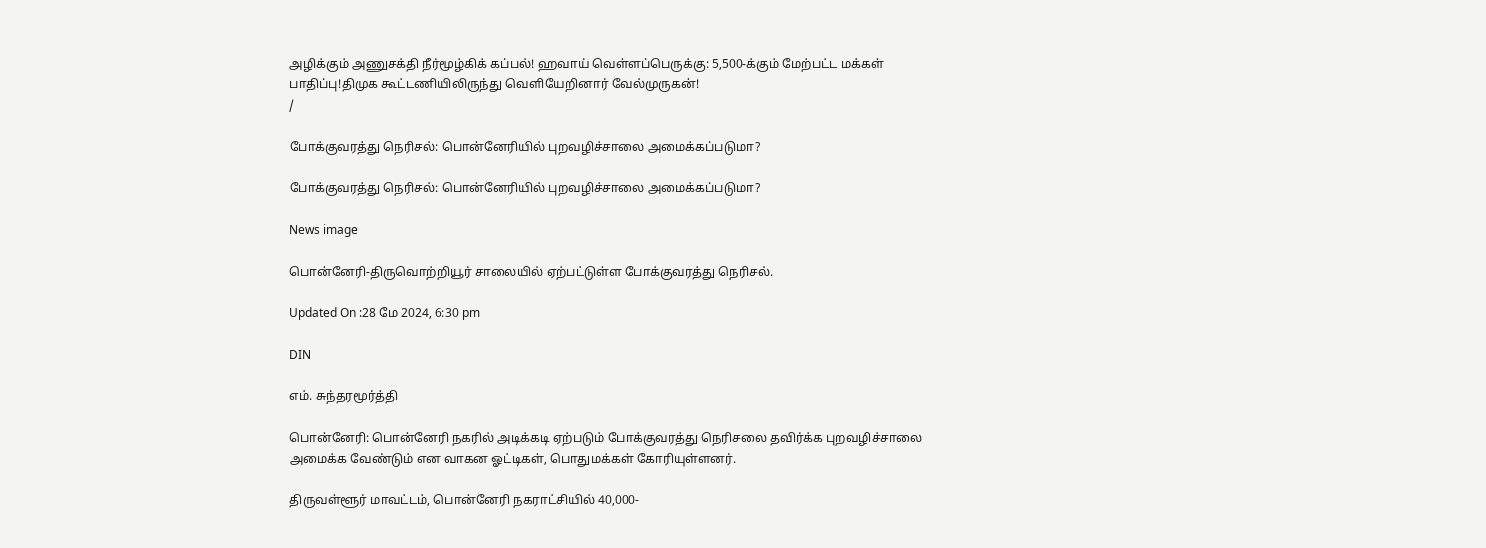அழிக்கும் அணுசக்தி நீர்மூழ்கிக் கப்பல்! ஹவாய் வெள்ளப்பெருக்கு: 5,500-க்கும் மேற்பட்ட மக்கள் பாதிப்பு!திமுக கூட்டணியிலிருந்து வெளியேறினார் வேல்முருகன்!
/

போக்குவரத்து நெரிசல்: பொன்னேரியில் புறவழிச்சாலை அமைக்கப்படுமா?

போக்குவரத்து நெரிசல்: பொன்னேரியில் புறவழிச்சாலை அமைக்கப்படுமா?

News image

பொன்னேரி-திருவொற்றியூர் சாலையில் ஏற்பட்டுள்ள போக்குவரத்து நெரிசல்.

Updated On :28 மே 2024, 6:30 pm

DIN

எம். சுந்தரமூர்த்தி

பொன்னேரி: பொன்னேரி நகரில் அடிக்கடி ஏற்படும் போக்குவரத்து நெரிசலை தவிர்க்க புறவழிச்சாலை அமைக்க வேண்டும் என வாகன ஓட்டிகள், பொதுமக்கள் கோரியுள்ளனர்.

திருவள்ளூர் மாவட்டம், பொன்னேரி நகராட்சியில் 40,000-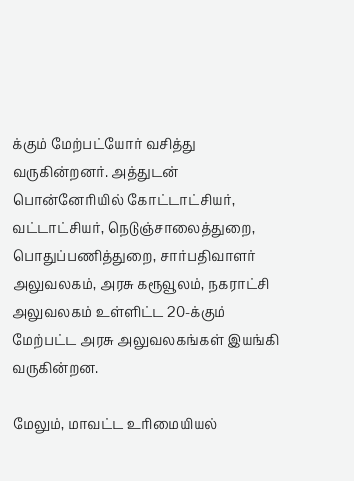க்கும் மேற்பட்யோர் வசித்து வருகின்றனர். அத்துடன் பொன்னேரியில் கோட்டாட்சியர், வட்டாட்சியர், நெடுஞ்சாலைத்துறை, பொதுப்பணித்துறை, சார்பதிவாளர் அலுவலகம், அரசு கரூவூலம், நகராட்சி அலுவலகம் உள்ளிட்ட 20-க்கும் மேற்பட்ட அரசு அலுவலகங்கள் இயங்கி வருகின்றன.

மேலும், மாவட்ட உரிமையியல்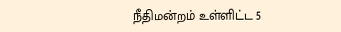நீதிமன்றம் உள்ளிட்ட 5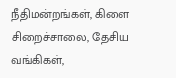நீதிமன்றங்கள், கிளை சிறைச்சாலை, தேசிய வங்கிகள்,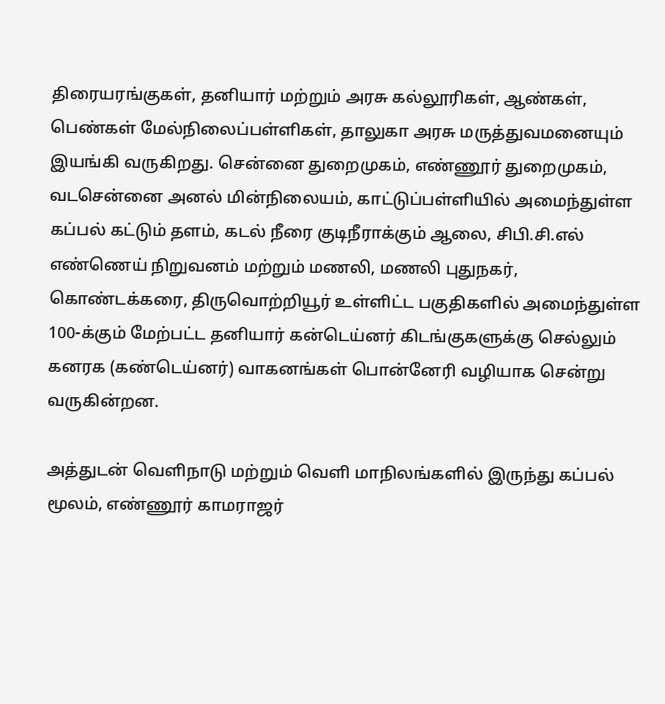திரையரங்குகள், தனியார் மற்றும் அரசு கல்லூரிகள், ஆண்கள், பெண்கள் மேல்நிலைப்பள்ளிகள், தாலுகா அரசு மருத்துவமனையும் இயங்கி வருகிறது. சென்னை துறைமுகம், எண்ணூர் துறைமுகம், வடசென்னை அனல் மின்நிலையம், காட்டுப்பள்ளியில் அமைந்துள்ள கப்பல் கட்டும் தளம், கடல் நீரை குடிநீராக்கும் ஆலை, சிபி.சி.எல் எண்ணெய் நிறுவனம் மற்றும் மணலி, மணலி புதுநகர், கொண்டக்கரை, திருவொற்றியூர் உள்ளிட்ட பகுதிகளில் அமைந்துள்ள 100-க்கும் மேற்பட்ட தனியார் கன்டெய்னர் கிடங்குகளுக்கு செல்லும் கனரக (கண்டெய்னர்) வாகனங்கள் பொன்னேரி வழியாக சென்று வருகின்றன.

அத்துடன் வெளிநாடு மற்றும் வெளி மாநிலங்களில் இருந்து கப்பல் மூலம், எண்ணூர் காமராஜர்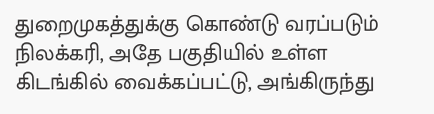துறைமுகத்துக்கு கொண்டு வரப்படும் நிலக்கரி, அதே பகுதியில் உள்ள கிடங்கில் வைக்கப்பட்டு, அங்கிருந்து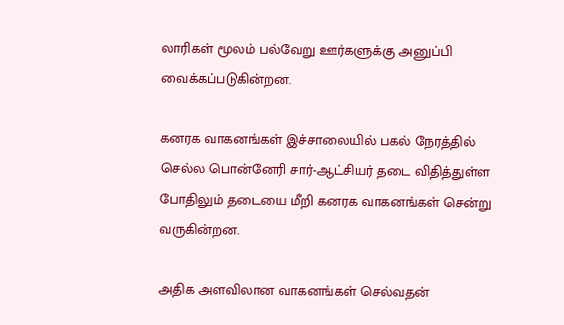லாரிகள் மூலம் பல்வேறு ஊர்களுக்கு அனுப்பி வைக்கப்படுகின்றன.

கனரக வாகனங்கள் இச்சாலையில் பகல் நேரத்தில் செல்ல பொன்னேரி சார்-ஆட்சியர் தடை விதித்துள்ள போதிலும் தடையை மீறி கனரக வாகனங்கள் சென்று வருகின்றன.

அதிக அளவிலான வாகனங்கள் செல்வதன்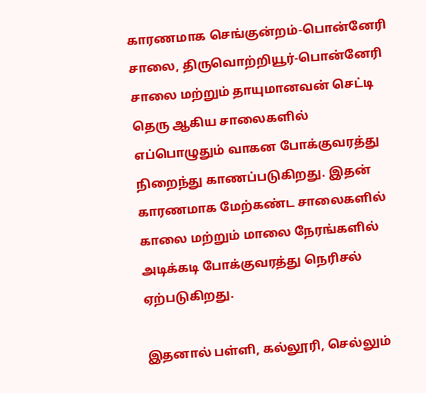காரணமாக செங்குன்றம்-பொன்னேரி சாலை, திருவொற்றியூர்-பொன்னேரி சாலை மற்றும் தாயுமானவன் செட்டி தெரு ஆகிய சாலைகளில் எப்பொழுதும் வாகன போக்குவரத்து நிறைந்து காணப்படுகிறது. இதன் காரணமாக மேற்கண்ட சாலைகளில் காலை மற்றும் மாலை நேரங்களில் அடிக்கடி போக்குவரத்து நெரிசல் ஏற்படுகிறது.

இதனால் பள்ளி, கல்லூரி, செல்லும்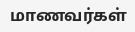மாணவர்கள்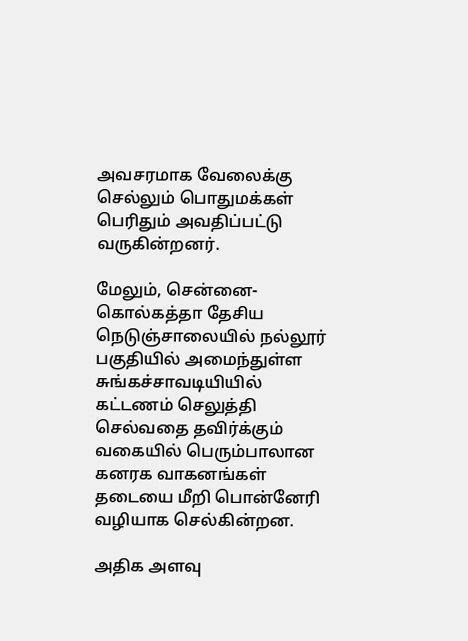அவசரமாக வேலைக்கு செல்லும் பொதுமக்கள் பெரிதும் அவதிப்பட்டு வருகின்றனர்.

மேலும், சென்னை-கொல்கத்தா தேசிய நெடுஞ்சாலையில் நல்லூர் பகுதியில் அமைந்துள்ள சுங்கச்சாவடியியில் கட்டணம் செலுத்தி செல்வதை தவிர்க்கும் வகையில் பெரும்பாலான கனரக வாகனங்கள் தடையை மீறி பொன்னேரி வழியாக செல்கின்றன.

அதிக அளவு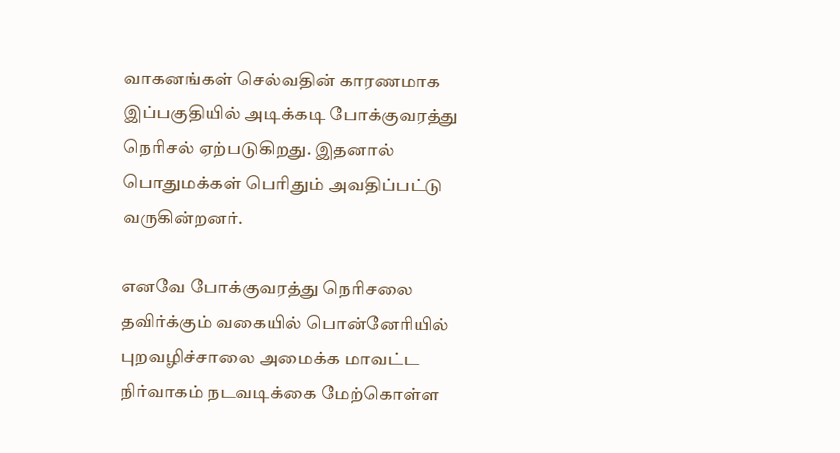வாகனங்கள் செல்வதின் காரணமாக இப்பகுதியில் அடிக்கடி போக்குவரத்து நெரிசல் ஏற்படுகிறது. இதனால் பொதுமக்கள் பெரிதும் அவதிப்பட்டு வருகின்றனர்.

எனவே போக்குவரத்து நெரிசலை தவிர்க்கும் வகையில் பொன்னேரியில் புறவழிச்சாலை அமைக்க மாவட்ட நிர்வாகம் நடவடிக்கை மேற்கொள்ள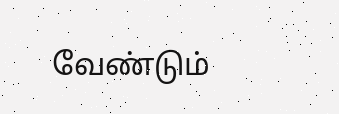வேண்டும்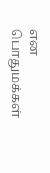என பொதுமக்கள்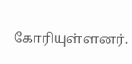கோரியுள்ளனர்.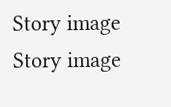Story image
Story image